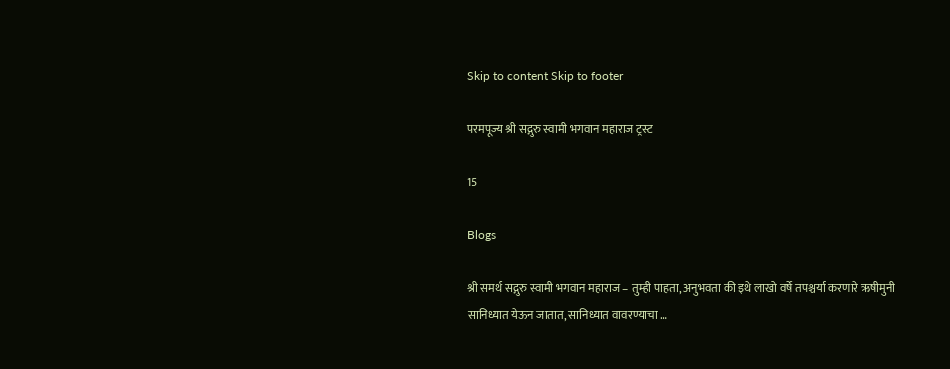Skip to content Skip to footer

परमपूज्य श्री सद्गुरु स्वामी भगवान महाराज ट्रस्ट

15

Blogs

श्री समर्थ सद्गुरु स्वामी भगवान महाराज – तुम्ही पाहता, अनुभवता की इथे लाखो वर्षे तपश्चर्या करणारे ऋषीमुनी सानिध्यात येऊन जातात, सानिध्यात वावरण्याचा …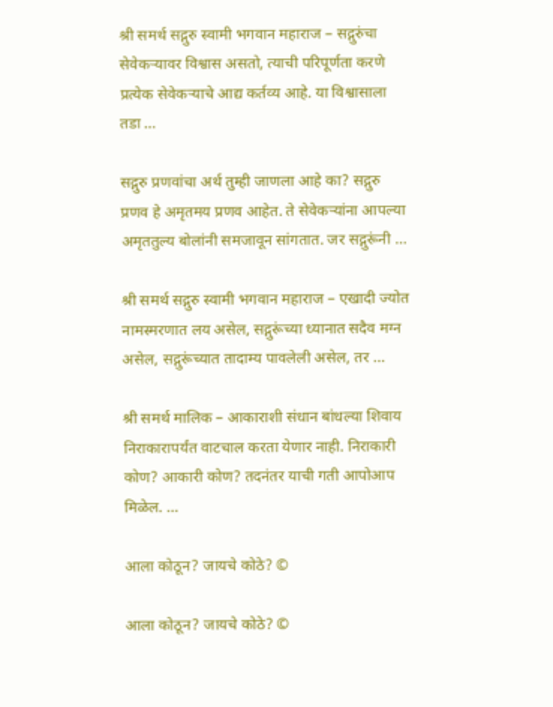श्री समर्थ सद्गुरु स्वामी भगवान महाराज – सद्गुरुंचा सेवेकर्‍यावर विश्वास असतो, त्याची परिपूर्णता करणे प्रत्येक सेवेकऱ्याचे आद्य कर्तव्य आहे. या विश्वासाला तडा …

सद्गुरु प्रणवांचा अर्थ तुम्ही जाणला आहे का? सद्गुरु प्रणव हे अमृतमय प्रणव आहेत. ते सेवेकऱ्यांना आपल्या अमृततुल्य बोलांनी समजावून सांगतात. जर सद्गुरूंनी …

श्री समर्थ सद्गुरु स्वामी भगवान महाराज – एखादी ज्योत नामस्मरणात लय असेल, सद्गुरूंच्या ध्यानात सदैव मग्न असेल, सद्गुरूंच्यात तादाम्य पावलेली असेल, तर …

श्री समर्थ मालिक – आकाराशी संधान बांधल्या शिवाय निराकारापर्यंत वाटचाल करता येणार नाही. निराकारी कोण? आकारी कोण? तदनंतर याची गती आपोआप मिळेल. …

आला कोठून? जायचे कोठे? ©

आला कोठून? जायचे कोठे? ©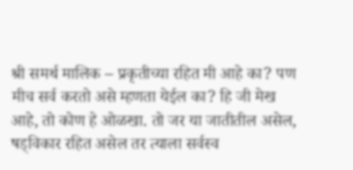श्री समर्थ मालिक – प्रकृतीच्या रहित मी आहे का? पण मीच सर्व करतो असे म्हणता येईल का? हि जी मेख आहे, तो कोण हे ओळखा. तो जर या जातीतील असेल, षड्विकार रहित असेल तर त्याला सर्वस्व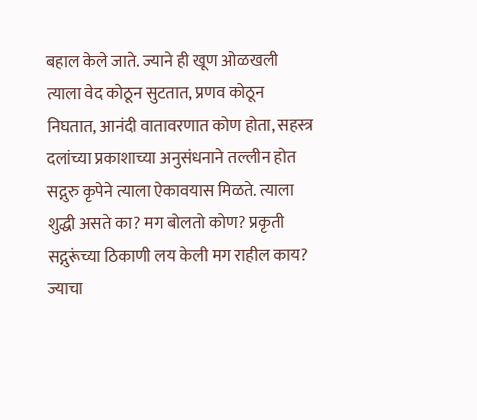बहाल केले जाते. ज्याने ही खूण ओळखली त्याला वेद कोठून सुटतात, प्रणव कोठून निघतात, आनंदी वातावरणात कोण होता, सहस्त्र दलांच्या प्रकाशाच्या अनुसंधनाने तल्लीन होत सद्गुरु कृपेने त्याला ऐकावयास मिळते. त्याला शुद्धी असते का? मग बोलतो कोण? प्रकृती सद्गुरूंच्या ठिकाणी लय केली मग राहील काय? ज्याचा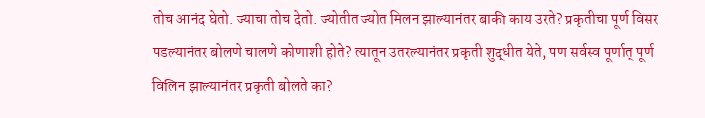तोच आनंद घेतो. ज्याचा तोच देतो. ज्योतीत ज्योत मिलन झाल्यानंतर बाकी काय उरते? प्रकृतीचा पूर्ण विसर पडल्यानंतर बोलणे चालणे कोणाशी होते? त्यातून उतरल्यानंतर प्रकृती शुद्धीत येते, पण सर्वस्व पूर्णात् पूर्ण विलिन झाल्यानंतर प्रकृती बोलते का?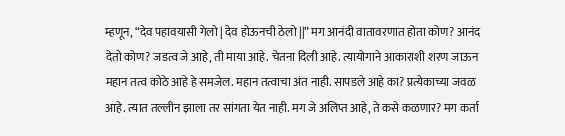म्हणून, “देव पहावयासी गेलो | देव होऊनची ठेलो ||” मग आनंदी वातावरणात होता कोण? आनंद देतो कोण? जडत्व जे आहे, ती माया आहे. चेतना दिली आहे. त्यायोगाने आकाराशी शरण जाऊन महान तत्व कोठे आहे हे समजेल. महान तत्वाचा अंत नाही. सापडले आहे का? प्रत्येकाच्या जवळ आहे. त्यात तल्लीन झाला तर सांगता येत नाही. मग जे अलिप्त आहे, ते कसे कळणार? मग कर्ता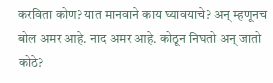करविता कोण? यात मानवाने काय घ्यावयाचे? अन् म्हणूनच बोल अमर आहे. नाद अमर आहे. कोठून निघतो अन् जातो कोठे?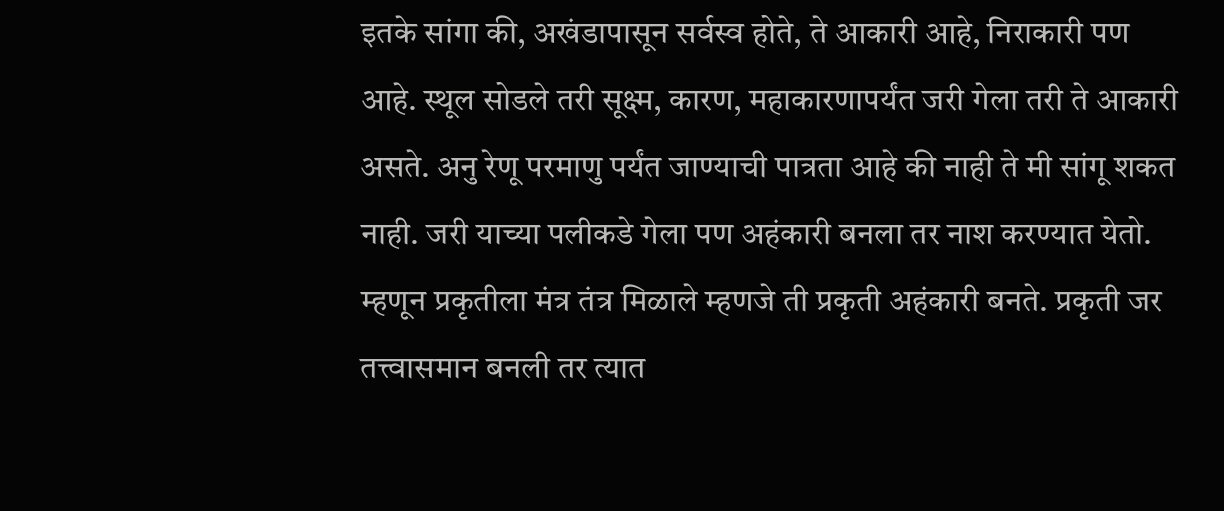इतके सांगा की, अखंडापासून सर्वस्व होते, ते आकारी आहे, निराकारी पण आहे. स्थूल सोडले तरी सूक्ष्म, कारण, महाकारणापर्यंत जरी गेला तरी ते आकारी असते. अनु रेणू परमाणु पर्यंत जाण्याची पात्रता आहे की नाही ते मी सांगू शकत नाही. जरी याच्या पलीकडे गेला पण अहंकारी बनला तर नाश करण्यात येतो. म्हणून प्रकृतीला मंत्र तंत्र मिळाले म्हणजे ती प्रकृती अहंकारी बनते. प्रकृती जर तत्त्वासमान बनली तर त्यात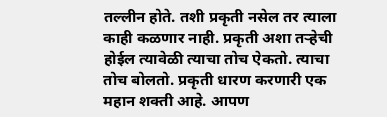तल्लीन होते. तशी प्रकृती नसेल तर त्याला काही कळणार नाही. प्रकृती अशा तऱ्हेची होईल त्यावेळी त्याचा तोच ऐकतो. त्याचा तोच बोलतो. प्रकृती धारण करणारी एक महान शक्ती आहे. आपण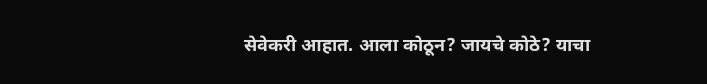सेवेकरी आहात. आला कोठून? जायचे कोठे? याचा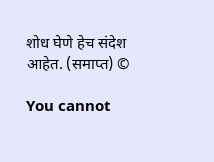शोध घेणे हेच संदेश आहेत. (समाप्त) ©

You cannot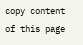copy content of this page